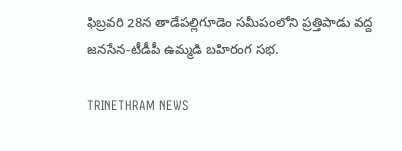ఫిబ్రవరి 28న తాడేపల్లిగూడెం సమీపంలోని ప్రత్తిపాడు వద్ద జనసేన-టీడీపీ ఉమ్మడి బహిరంగ సభ.

TRINETHRAM NEWS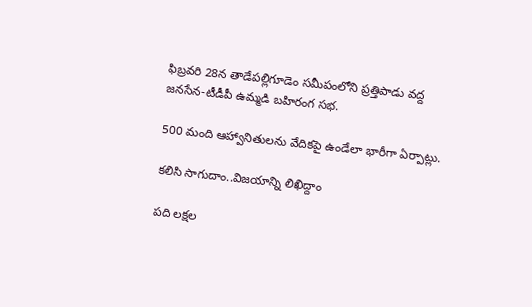ఫిబ్రవరి 28న తాడేపల్లిగూడెం సమీపంలోని ప్రత్తిపాడు వద్ద జనసేన-టీడీపీ ఉమ్మడి బహిరంగ సభ.

500 మంది ఆహ్వానితులను వేదికపై ఉండేలా భారీగా ఏర్పాట్లు.

కలిసి సాగుదాం..విజయాన్ని లిఖిద్దాం

పది లక్షల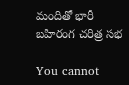మందితో భారీ బహిరంగ చరిత్ర సభ

You cannot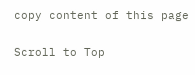copy content of this page

Scroll to Top